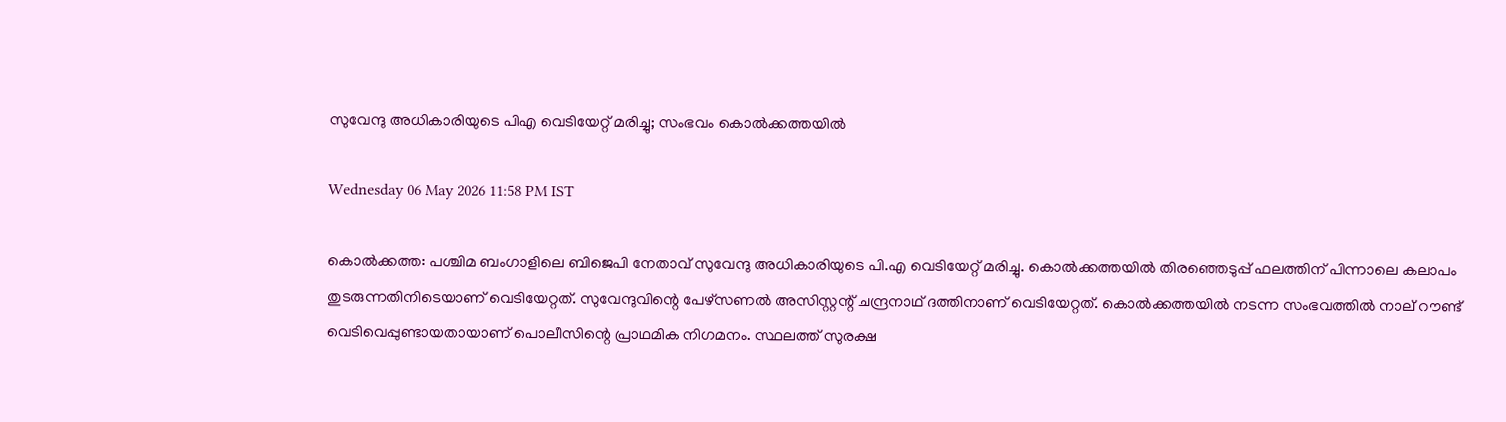സുവേന്ദു അധികാരിയുടെ പിഎ വെടിയേറ്റ് മരിച്ചു; സംഭവം കൊല്‍ക്കത്തയില്‍

Wednesday 06 May 2026 11:58 PM IST

കൊല്‍ക്കത്ത: പശ്ചിമ ബംഗാളിലെ ബിജെപി നേതാവ് സുവേന്ദു അധികാരിയുടെ പി.എ വെടിയേറ്റ് മരിച്ചു. കൊല്‍ക്കത്തയില്‍ തിരഞ്ഞെടുപ്പ് ഫലത്തിന് പിന്നാലെ കലാപം തുടരുന്നതിനിടെയാണ് വെടിയേറ്റത്. സുവേന്ദുവിന്റെ പേഴ്‌സണല്‍ അസിസ്റ്റന്റ് ചന്ദ്രനാഥ് ദത്തിനാണ് വെടിയേറ്റത്. കൊല്‍ക്കത്തയില്‍ നടന്ന സംഭവത്തില്‍ നാല് റൗണ്ട് വെടിവെപ്പുണ്ടായതായാണ് പൊലീസിന്റെ പ്രാഥമിക നിഗമനം. സ്ഥലത്ത് സുരക്ഷ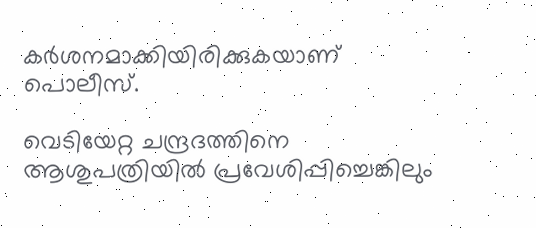കര്‍ശനമാക്കിയിരിക്കുകയാണ് പൊലീസ്.

വെടിയേറ്റ ചന്ദ്രദത്തിനെ ആശുപത്രിയില്‍ പ്രവേശിപ്പിച്ചെങ്കിലും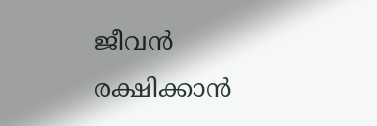ജീവന്‍ രക്ഷിക്കാന്‍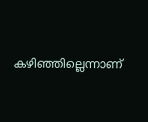കഴിഞ്ഞില്ലെന്നാണ്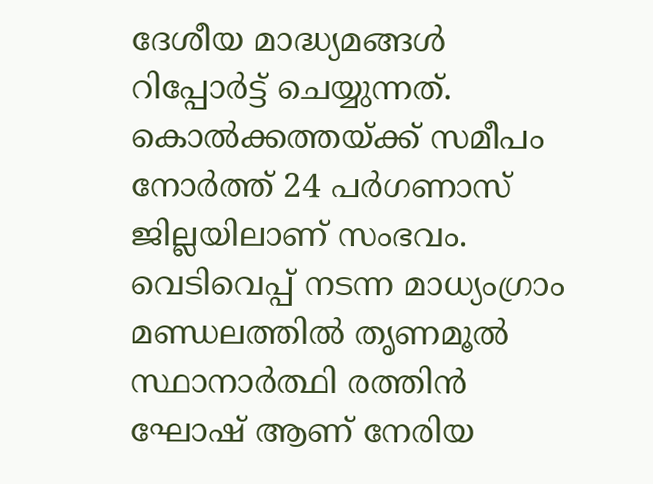ദേശീയ മാദ്ധ്യമങ്ങള്‍ റിപ്പോര്‍ട്ട് ചെയ്യുന്നത്. കൊല്‍ക്കത്തയ്ക്ക് സമീപം നോര്‍ത്ത് 24 പര്‍ഗണാസ് ജില്ലയിലാണ് സംഭവം. വെടിവെപ്പ് നടന്ന മാധ്യംഗ്രാം മണ്ഡലത്തില്‍ തൃണമൂല്‍ സ്ഥാനാര്‍ത്ഥി രത്തിന്‍ ഘോഷ് ആണ് നേരിയ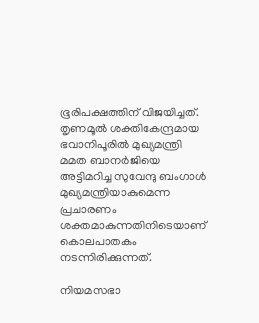ഭൂരിപക്ഷത്തിന് വിജയിച്ചത്. തൃണമൂല്‍ ശക്തികേന്ദ്രമായ ഭവാനിപൂരില്‍ മുഖ്യമന്ത്രി മമത ബാനര്‍ജിയെ അട്ടിമറിച്ച സുവേന്ദു ബംഗാള്‍ മുഖ്യമന്ത്രിയാകുമെന്ന പ്രചാരണം ശക്തമാകുന്നതിനിടെയാണ് കൊലപാതകം നടന്നിരിക്കുന്നത്.

നിയമസഭാ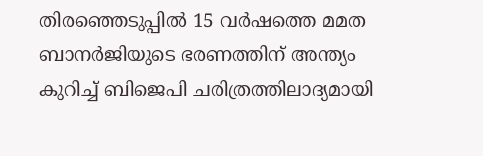തിരഞ്ഞെടുപ്പില്‍ 15 വര്‍ഷത്തെ മമത ബാനര്‍ജിയുടെ ഭരണത്തിന് അന്ത്യം കുറിച്ച് ബിജെപി ചരിത്രത്തിലാദ്യമായി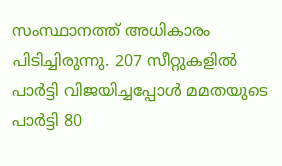സംസ്ഥാനത്ത് അധികാരം പിടിച്ചിരുന്നു. 207 സീറ്റുകളില്‍ പാര്‍ട്ടി വിജയിച്ചപ്പോള്‍ മമതയുടെ പാര്‍ട്ടി 80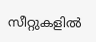സീറ്റുകളില്‍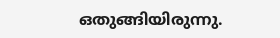ഒതുങ്ങിയിരുന്നു.